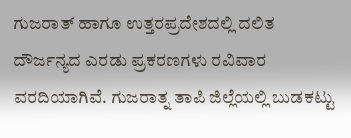ಗುಜರಾತ್ ಹಾಗೂ ಉತ್ತರಪ್ರದೇಶದಲ್ಲಿ ದಲಿತ ದೌರ್ಜನ್ಯದ ಎರಡು ಪ್ರಕರಣಗಳು ರವಿವಾರ ವರದಿಯಾಗಿವೆ. ಗುಜರಾತ್ನ ತಾಪಿ ಜಿಲ್ಲೆಯಲ್ಲಿ ಬುಡಕಟ್ಟು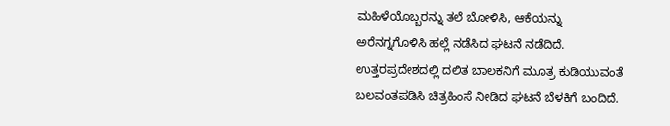ಮಹಿಳೆಯೊಬ್ಬರನ್ನು ತಲೆ ಬೋಳಿಸಿ, ಆಕೆಯನ್ನು ಅರೆನಗ್ನಗೊಳಿಸಿ ಹಲ್ಲೆ ನಡೆಸಿದ ಘಟನೆ ನಡೆದಿದೆ. ಉತ್ತರಪ್ರದೇಶದಲ್ಲಿ ದಲಿತ ಬಾಲಕನಿಗೆ ಮೂತ್ರ ಕುಡಿಯುವಂತೆ ಬಲವಂತಪಡಿಸಿ ಚಿತ್ರಹಿಂಸೆ ನೀಡಿದ ಘಟನೆ ಬೆಳಕಿಗೆ ಬಂದಿದೆ.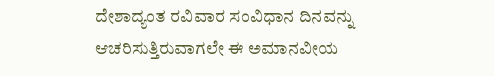ದೇಶಾದ್ಯಂತ ರವಿವಾರ ಸಂವಿಧಾನ ದಿನವನ್ನು ಆಚರಿಸುತ್ತಿರುವಾಗಲೇ ಈ ಅಮಾನವೀಯ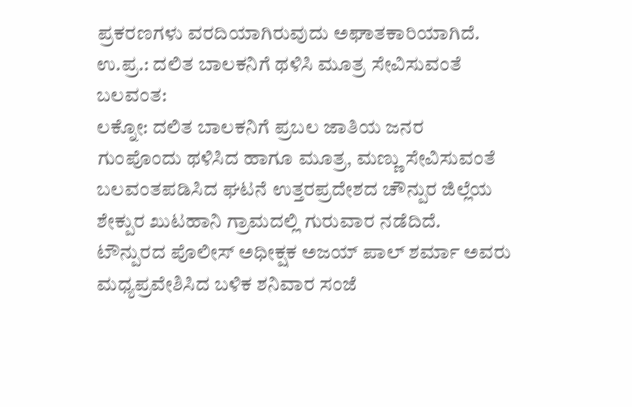ಪ್ರಕರಣಗಳು ವರದಿಯಾಗಿರುವುದು ಅಘಾತಕಾರಿಯಾಗಿದೆ.
ಉ.ಪ್ರ.: ದಲಿತ ಬಾಲಕನಿಗೆ ಥಳಿಸಿ ಮೂತ್ರ ಸೇವಿಸುವಂತೆ ಬಲವಂತ:
ಲಕ್ನೋ: ದಲಿತ ಬಾಲಕನಿಗೆ ಪ್ರಬಲ ಜಾತಿಯ ಜನರ ಗುಂಪೊಂದು ಥಳಿಸಿದ ಹಾಗೂ ಮೂತ್ರ, ಮಣ್ಣು ಸೇವಿಸುವಂತೆ ಬಲವಂತಪಡಿಸಿದ ಘಟನೆ ಉತ್ತರಪ್ರದೇಶದ ಚೌನ್ಪುರ ಜಿಲ್ಲೆಯ ಶೇಕ್ಪುರ ಖುಟಹಾನಿ ಗ್ರಾಮದಲ್ಲಿ ಗುರುವಾರ ನಡೆದಿದೆ. ಟೌನ್ಪುರದ ಪೊಲೀಸ್ ಅಧೀಕ್ಷಕ ಅಜಯ್ ಪಾಲ್ ಶರ್ಮಾ ಅವರು ಮಧ್ಯಪ್ರವೇಶಿಸಿದ ಬಳಿಕ ಶನಿವಾರ ಸಂಜೆ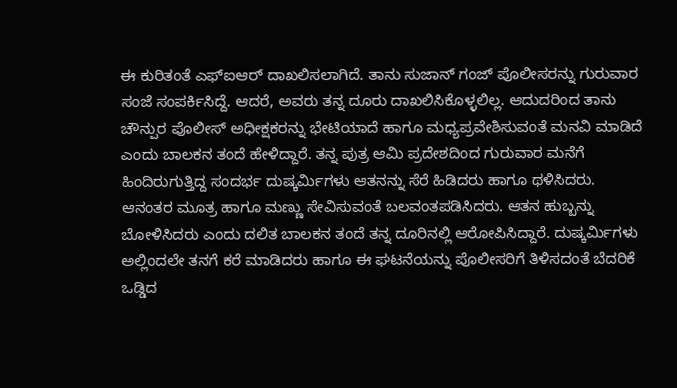ಈ ಕುರಿತಂತೆ ಎಫ್ಐಆರ್ ದಾಖಲಿಸಲಾಗಿದೆ. ತಾನು ಸುಜಾನ್ ಗಂಜ್ ಪೊಲೀಸರನ್ನು ಗುರುವಾರ ಸಂಜೆ ಸಂಪರ್ಕಿಸಿದ್ದೆ. ಆದರೆ, ಅವರು ತನ್ನ ದೂರು ದಾಖಲಿಸಿಕೊಳ್ಳಲಿಲ್ಲ. ಆದುದರಿಂದ ತಾನು ಚೌನ್ಪುರ ಪೊಲೀಸ್ ಅಧೀಕ್ಷಕರನ್ನು ಭೇಟಿಯಾದೆ ಹಾಗೂ ಮಧ್ಯಪ್ರವೇಶಿಸುವಂತೆ ಮನವಿ ಮಾಡಿದೆ ಎಂದು ಬಾಲಕನ ತಂದೆ ಹೇಳಿದ್ದಾರೆ. ತನ್ನ ಪುತ್ರ ಆಮಿ ಪ್ರದೇಶದಿಂದ ಗುರುವಾರ ಮನೆಗೆ ಹಿಂದಿರುಗುತ್ತಿದ್ದ ಸಂದರ್ಭ ದುಷ್ಕರ್ಮಿಗಳು ಆತನನ್ನು ಸೆರೆ ಹಿಡಿದರು ಹಾಗೂ ಥಳಿಸಿದರು. ಆನಂತರ ಮೂತ್ರ ಹಾಗೂ ಮಣ್ಣು ಸೇವಿಸುವಂತೆ ಬಲವಂತಪಡಿಸಿದರು. ಆತನ ಹುಬ್ಬನ್ನು ಬೋಳಿಸಿದರು ಎಂದು ದಲಿತ ಬಾಲಕನ ತಂದೆ ತನ್ನ ದೂರಿನಲ್ಲಿ ಆರೋಪಿಸಿದ್ದಾರೆ. ದುಷ್ಕರ್ಮಿಗಳು ಅಲ್ಲಿಂದಲೇ ತನಗೆ ಕರೆ ಮಾಡಿದರು ಹಾಗೂ ಈ ಘಟನೆಯನ್ನು ಪೊಲೀಸರಿಗೆ ತಿಳಿಸದಂತೆ ಬೆದರಿಕೆ ಒಡ್ಡಿದ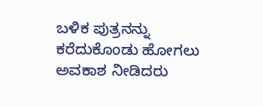ಬಳಿಕ ಪುತ್ರನನ್ನು ಕರೆದುಕೊಂಡು ಹೋಗಲು ಅವಕಾಶ ನೀಡಿದರು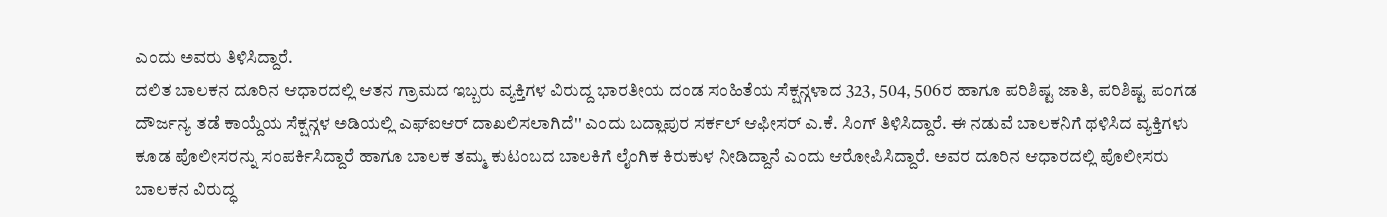ಎಂದು ಅವರು ತಿಳಿಸಿದ್ದಾರೆ.
ದಲಿತ ಬಾಲಕನ ದೂರಿನ ಆಧಾರದಲ್ಲಿ ಆತನ ಗ್ರಾಮದ ಇಬ್ಬರು ವ್ಯಕ್ತಿಗಳ ವಿರುದ್ದ ಭಾರತೀಯ ದಂಡ ಸಂಹಿತೆಯ ಸೆಕ್ಷನ್ಗಳಾದ 323, 504, 506ರ ಹಾಗೂ ಪರಿಶಿಷ್ಟ ಜಾತಿ, ಪರಿಶಿಷ್ಟ ಪಂಗಡ ದೌರ್ಜನ್ಯ ತಡೆ ಕಾಯ್ದೆಯ ಸೆಕ್ಷನ್ಗಳ ಅಡಿಯಲ್ಲಿ ಎಫ್ಐಆರ್ ದಾಖಲಿಸಲಾಗಿದೆ'' ಎಂದು ಬದ್ಲಾಪುರ ಸರ್ಕಲ್ ಆಫೀಸರ್ ಎ.ಕೆ. ಸಿಂಗ್ ತಿಳಿಸಿದ್ದಾರೆ. ಈ ನಡುವೆ ಬಾಲಕನಿಗೆ ಥಳಿಸಿದ ವ್ಯಕ್ತಿಗಳು ಕೂಡ ಪೊಲೀಸರನ್ನು ಸಂಪರ್ಕಿಸಿದ್ದಾರೆ ಹಾಗೂ ಬಾಲಕ ತಮ್ಮ ಕುಟಂಬದ ಬಾಲಕಿಗೆ ಲೈಂಗಿಕ ಕಿರುಕುಳ ನೀಡಿದ್ದಾನೆ ಎಂದು ಆರೋಪಿಸಿದ್ದಾರೆ. ಅವರ ದೂರಿನ ಆಧಾರದಲ್ಲಿ ಪೊಲೀಸರು ಬಾಲಕನ ವಿರುದ್ಧ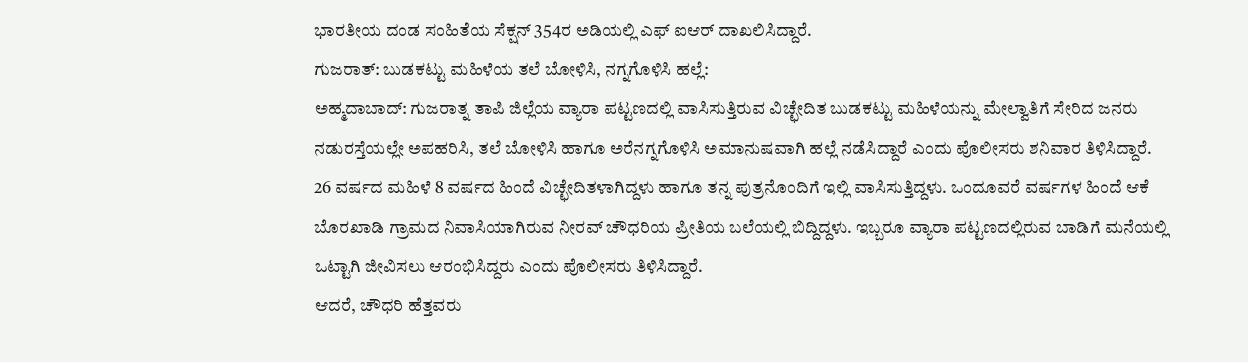ಭಾರತೀಯ ದಂಡ ಸಂಹಿತೆಯ ಸೆಕ್ಷನ್ 354ರ ಅಡಿಯಲ್ಲಿ ಎಫ್ ಐಆರ್ ದಾಖಲಿಸಿದ್ದಾರೆ.
ಗುಜರಾತ್: ಬುಡಕಟ್ಟು ಮಹಿಳೆಯ ತಲೆ ಬೋಳಿಸಿ, ನಗ್ನಗೊಳಿಸಿ ಹಲ್ಲೆ:
ಅಹ್ಮದಾಬಾದ್: ಗುಜರಾತ್ನ ತಾಪಿ ಜಿಲ್ಲೆಯ ವ್ಯಾರಾ ಪಟ್ಟಣದಲ್ಲಿ ವಾಸಿಸುತ್ತಿರುವ ವಿಚ್ಛೇದಿತ ಬುಡಕಟ್ಟು ಮಹಿಳೆಯನ್ನು ಮೇಲ್ವಾತಿಗೆ ಸೇರಿದ ಜನರು ನಡುರಸ್ತೆಯಲ್ಲೇ ಅಪಹರಿಸಿ, ತಲೆ ಬೋಳಿಸಿ ಹಾಗೂ ಅರೆನಗ್ನಗೊಳಿಸಿ ಅಮಾನುಷವಾಗಿ ಹಲ್ಲೆ ನಡೆಸಿದ್ದಾರೆ ಎಂದು ಪೊಲೀಸರು ಶನಿವಾರ ತಿಳಿಸಿದ್ದಾರೆ.
26 ವರ್ಷದ ಮಹಿಳೆ 8 ವರ್ಷದ ಹಿಂದೆ ವಿಚ್ಛೇದಿತಳಾಗಿದ್ದಳು ಹಾಗೂ ತನ್ನ ಪುತ್ರನೊಂದಿಗೆ ಇಲ್ಲಿ ವಾಸಿಸುತ್ತಿದ್ದಳು. ಒಂದೂವರೆ ವರ್ಷಗಳ ಹಿಂದೆ ಆಕೆ ಬೊರಖಾಡಿ ಗ್ರಾಮದ ನಿವಾಸಿಯಾಗಿರುವ ನೀರವ್ ಚೌಧರಿಯ ಪ್ರೀತಿಯ ಬಲೆಯಲ್ಲಿ ಬಿದ್ದಿದ್ದಳು. ಇಬ್ಬರೂ ವ್ಯಾರಾ ಪಟ್ಟಣದಲ್ಲಿರುವ ಬಾಡಿಗೆ ಮನೆಯಲ್ಲಿ ಒಟ್ಟಾಗಿ ಜೀವಿಸಲು ಆರಂಭಿಸಿದ್ದರು ಎಂದು ಪೊಲೀಸರು ತಿಳಿಸಿದ್ದಾರೆ.
ಆದರೆ, ಚೌಧರಿ ಹೆತ್ತವರು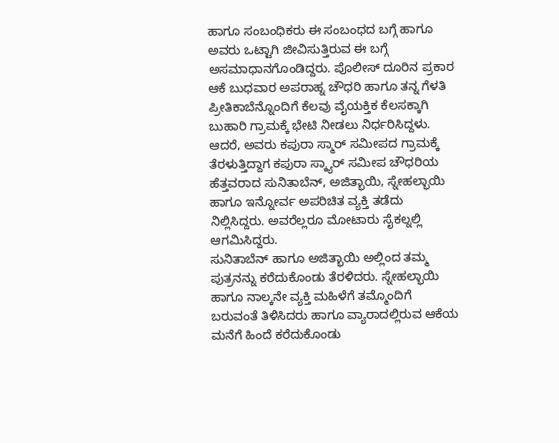ಹಾಗೂ ಸಂಬಂಧಿಕರು ಈ ಸಂಬಂಧದ ಬಗ್ಗೆ ಹಾಗೂ ಅವರು ಒಟ್ಟಾಗಿ ಜೀವಿಸುತ್ತಿರುವ ಈ ಬಗ್ಗೆ ಅಸಮಾಧಾನಗೊಂಡಿದ್ದರು. ಪೊಲೀಸ್ ದೂರಿನ ಪ್ರಕಾರ ಆಕೆ ಬುಧವಾರ ಅಪರಾಹ್ನ ಚೌಧರಿ ಹಾಗೂ ತನ್ನ ಗೆಳತಿ ಪ್ರೀತಿಕಾಬೆನ್ನೊಂದಿಗೆ ಕೆಲವು ವೈಯಕ್ತಿಕ ಕೆಲಸಕ್ಕಾಗಿ ಬುಹಾರಿ ಗ್ರಾಮಕ್ಕೆ ಭೇಟಿ ನೀಡಲು ನಿರ್ಧರಿಸಿದ್ದಳು. ಆದರೆ, ಅವರು ಕಪುರಾ ಸ್ಮಾರ್ ಸಮೀಪದ ಗ್ರಾಮಕ್ಕೆ ತೆರಳುತ್ತಿದ್ದಾಗ ಕಪುರಾ ಸ್ಕ್ಯಾರ್ ಸಮೀಪ ಚೌಧರಿಯ ಹೆತ್ತವರಾದ ಸುನಿತಾಬೆನ್, ಅಜಿತ್ಭಾಯಿ, ಸ್ನೇಹಲ್ಭಾಯಿ ಹಾಗೂ ಇನ್ನೋರ್ವ ಅಪರಿಚಿತ ವ್ಯಕ್ತಿ ತಡೆದು ನಿಲ್ಲಿಸಿದ್ದರು. ಅವರೆಲ್ಲರೂ ಮೋಟಾರು ಸೈಕಲ್ನಲ್ಲಿ ಆಗಮಿಸಿದ್ದರು.
ಸುನಿತಾಬೆನ್ ಹಾಗೂ ಅಜಿತ್ಭಾಯಿ ಅಲ್ಲಿಂದ ತಮ್ಮ ಪುತ್ರನನ್ನು ಕರೆದುಕೊಂಡು ತೆರಳಿದರು. ಸ್ನೇಹಲ್ಭಾಯಿ ಹಾಗೂ ನಾಲ್ಕನೇ ವ್ಯಕ್ತಿ ಮಹಿಳೆಗೆ ತಮ್ಮೊಂದಿಗೆ ಬರುವಂತೆ ತಿಳಿಸಿದರು ಹಾಗೂ ವ್ಯಾರಾದಲ್ಲಿರುವ ಆಕೆಯ ಮನೆಗೆ ಹಿಂದೆ ಕರೆದುಕೊಂಡು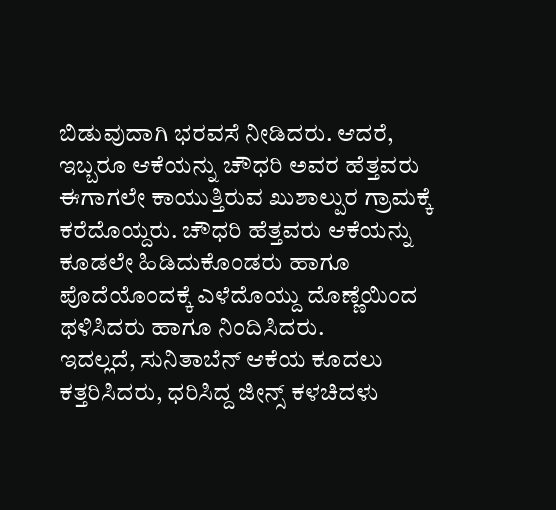ಬಿಡುವುದಾಗಿ ಭರವಸೆ ನೀಡಿದರು. ಆದರೆ, ಇಬ್ಬರೂ ಆಕೆಯನ್ನು ಚೌಧರಿ ಅವರ ಹೆತ್ತವರು ಈಗಾಗಲೇ ಕಾಯುತ್ತಿರುವ ಖುಶಾಲ್ಪುರ ಗ್ರಾಮಕ್ಕೆ ಕರೆದೊಯ್ದರು. ಚೌಧರಿ ಹೆತ್ತವರು ಆಕೆಯನ್ನು ಕೂಡಲೇ ಹಿಡಿದುಕೊಂಡರು ಹಾಗೂ ಪೊದೆಯೊಂದಕ್ಕೆ ಎಳೆದೊಯ್ದು ದೊಣ್ಣೆಯಿಂದ ಥಳಿಸಿದರು ಹಾಗೂ ನಿಂದಿಸಿದರು.
ಇದಲ್ಲದೆ, ಸುನಿತಾಬೆನ್ ಆಕೆಯ ಕೂದಲು ಕತ್ತರಿಸಿದರು, ಧರಿಸಿದ್ದ ಜೀನ್ಸ್ ಕಳಚಿದಳು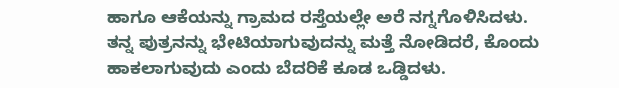ಹಾಗೂ ಆಕೆಯನ್ನು ಗ್ರಾಮದ ರಸ್ತೆಯಲ್ಲೇ ಅರೆ ನಗ್ನಗೊಳಿಸಿದಳು.
ತನ್ನ ಪುತ್ರನನ್ನು ಭೇಟಿಯಾಗುವುದನ್ನು ಮತ್ತೆ ನೋಡಿದರೆ, ಕೊಂದು ಹಾಕಲಾಗುವುದು ಎಂದು ಬೆದರಿಕೆ ಕೂಡ ಒಡ್ಡಿದಳು.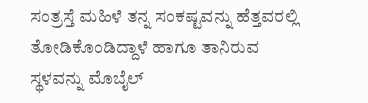ಸಂತ್ರಸ್ತೆ ಮಹಿಳೆ ತನ್ನ ಸಂಕಷ್ಟವನ್ನು ಹೆತ್ತವರಲ್ಲಿ ತೋಡಿಕೊಂಡಿದ್ದಾಳೆ ಹಾಗೂ ತಾನಿರುವ ಸ್ಥಳವನ್ನು ಮೊಬೈಲ್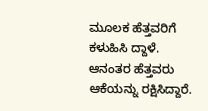ಮೂಲಕ ಹೆತ್ತವರಿಗೆ ಕಳುಹಿಸಿ ದ್ದಾಳೆ. ಆನಂತರ ಹೆತ್ತವರು ಆಕೆಯನ್ನು ರಕ್ಷಿಸಿದ್ದಾರೆ.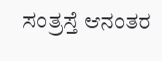ಸಂತ್ರಸ್ತೆ ಆನಂತರ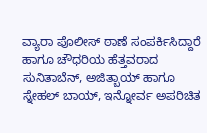ವ್ಯಾರಾ ಪೊಲೀಸ್ ಠಾಣೆ ಸಂಪರ್ಕಿಸಿದ್ದಾರೆ ಹಾಗೂ ಚೌಧರಿಯ ಹೆತ್ತವರಾದ ಸುನಿತಾಬೆನ್, ಅಜಿತ್ಬಾಯ್ ಹಾಗೂ ಸ್ನೇಹಲ್ ಬಾಯ್, ಇನ್ನೋರ್ವ ಅಪರಿಚಿತ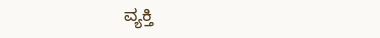ವ್ಯಕ್ತಿ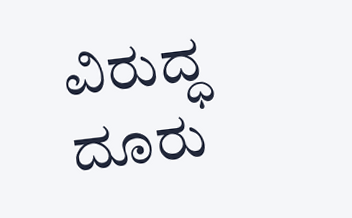ವಿರುದ್ಧ ದೂರು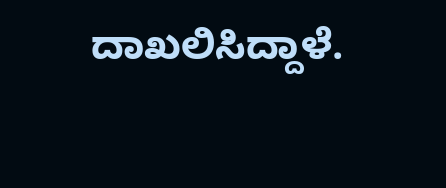ದಾಖಲಿಸಿದ್ದಾಳೆ.